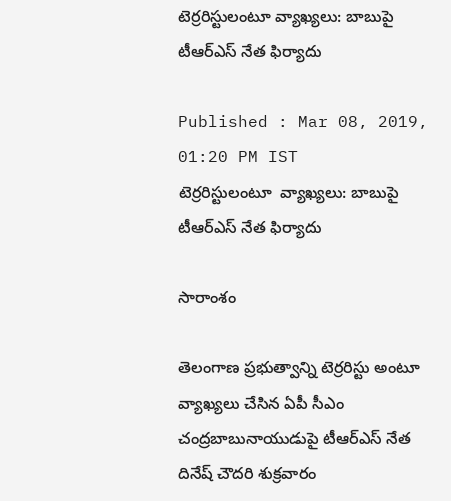టెర్రరిస్టులంటూ వ్యాఖ్యలు: బాబుపై టీఆర్ఎస్ నేత ఫిర్యాదు

Published : Mar 08, 2019, 01:20 PM IST
టెర్రరిస్టులంటూ  వ్యాఖ్యలు: బాబుపై టీఆర్ఎస్ నేత ఫిర్యాదు

సారాంశం

తెలంగాణ ప్రభుత్వాన్ని టెర్రరిస్టు అంటూ వ్యాఖ్యలు చేసిన ఏపీ సీఎం చంద్రబాబునాయుడుపై టీఆర్ఎస్‌ నేత దినేష్ చౌదరి శుక్రవారం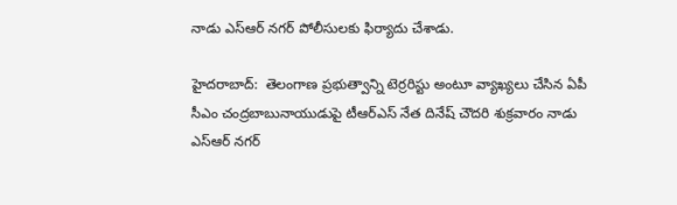నాడు ఎస్ఆర్ నగర్ పోలీసులకు ఫిర్యాదు చేశాడు.

హైదరాబాద్:  తెలంగాణ ప్రభుత్వాన్ని టెర్రరిస్టు అంటూ వ్యాఖ్యలు చేసిన ఏపీ సీఎం చంద్రబాబునాయుడుపై టీఆర్ఎస్‌ నేత దినేష్ చౌదరి శుక్రవారం నాడు ఎస్ఆర్ నగర్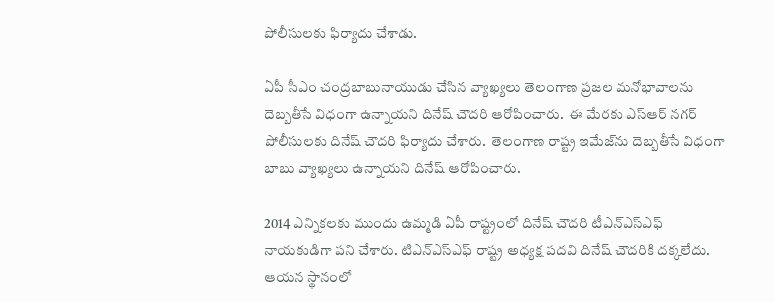పోలీసులకు ఫిర్యాదు చేశాడు.

ఏపీ సీఎం చంద్రబాబునాయుడు చేసిన వ్యాఖ్యలు తెలంగాణ ప్రజల మనోభావాలను దెబ్బతీసే విధంగా ఉన్నాయని దినేష్ చౌదరి ఆరోపించారు.  ఈ మేరకు ఎస్ఆర్ నగర్  పోలీసులకు దినేష్ చౌదరి ఫిర్యాదు చేశారు.  తెలంగాణ రాష్ట్ర ఇమేజ్‌ను దెబ్బతీసే విధంగా  బాబు వ్యాఖ్యలు ఉన్నాయని దినేష్ ఆరోపించారు.

2014 ఎన్నికలకు ముందు ఉమ్మడి ఏపీ రాష్ట్రంలో దినేష్ చౌదరి టీఎన్ఎస్ఎఫ్ నాయకుడిగా పని చేశారు. టిఎన్ఎస్ఎఫ్ రాష్ట్ర అధ్యక్ష పదవి దినేష్ చౌదరికి దక్కలేదు. ఆయన స్థానంలో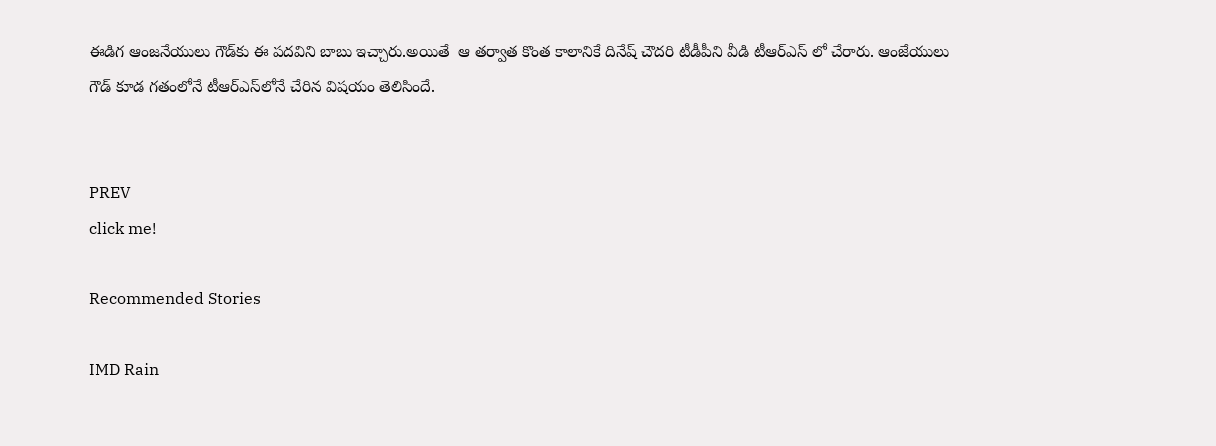ఈడిగ ఆంజనేయులు గౌడ్‌కు ఈ పదవిని బాబు ఇచ్చారు.అయితే  ఆ తర్వాత కొంత కాలానికే దినేష్ చౌదరి టీడీపీని వీడి టీఆర్ఎస్ లో చేరారు. ఆంజేయులు గౌడ్ కూడ గతంలోనే టీఆర్ఎస్‌లోనే చేరిన విషయం తెలిసిందే.


PREV
click me!

Recommended Stories

IMD Rain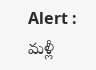Alert : మళ్లీ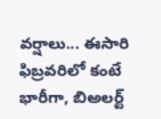వర్షాలు... ఈసారి ఫిబ్రవరిలో కంటే భారీగా, బిఅలర్ట్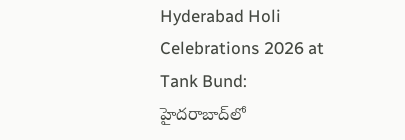Hyderabad Holi Celebrations 2026 at Tank Bund: హైదరాబాద్‌లో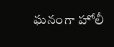ఘనంగా హోలీ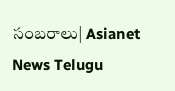సంబరాలు| Asianet News Telugu